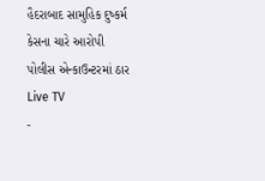હૈદરાબાદ સામુહિક દુષ્કર્મ કેસના ચારે આરોપી પોલીસ એન્કાઉન્ટરમાં ઠાર
Live TV
-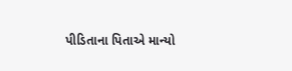પીડિતાના પિતાએ માન્યો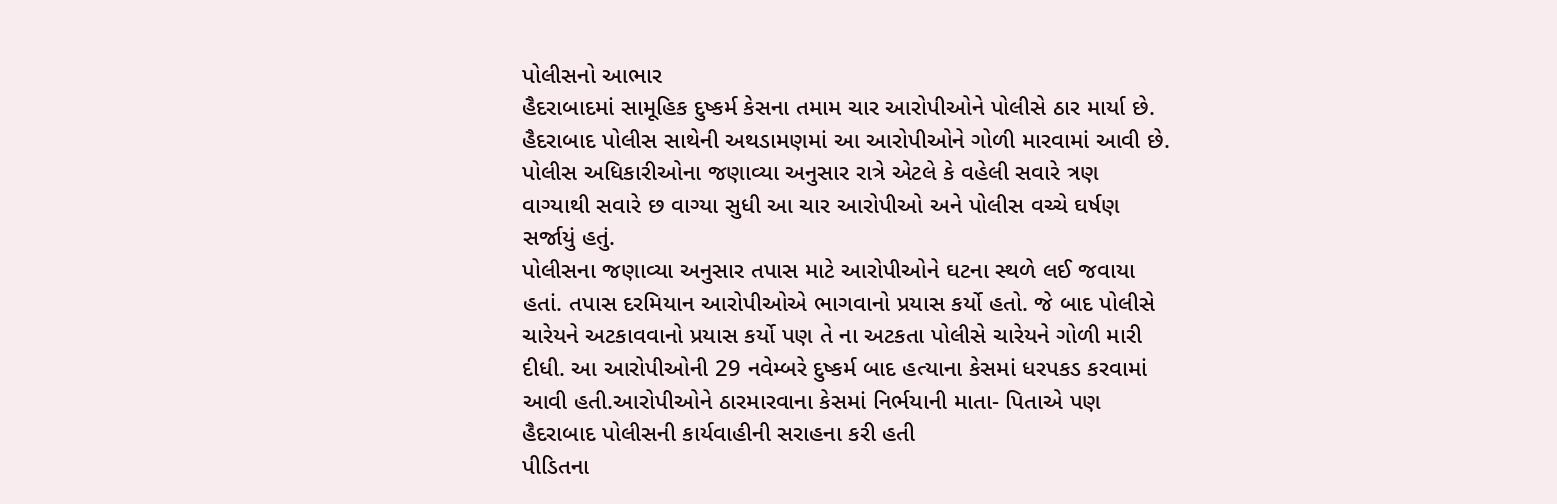પોલીસનો આભાર
હૈદરાબાદમાં સામૂહિક દુષ્કર્મ કેસના તમામ ચાર આરોપીઓને પોલીસે ઠાર માર્યા છે. હૈદરાબાદ પોલીસ સાથેની અથડામણમાં આ આરોપીઓને ગોળી મારવામાં આવી છે. પોલીસ અધિકારીઓના જણાવ્યા અનુસાર રાત્રે એટલે કે વહેલી સવારે ત્રણ વાગ્યાથી સવારે છ વાગ્યા સુધી આ ચાર આરોપીઓ અને પોલીસ વચ્ચે ઘર્ષણ સર્જાયું હતું.
પોલીસના જણાવ્યા અનુસાર તપાસ માટે આરોપીઓને ઘટના સ્થળે લઈ જવાયા હતાં. તપાસ દરમિયાન આરોપીઓએ ભાગવાનો પ્રયાસ કર્યો હતો. જે બાદ પોલીસે ચારેયને અટકાવવાનો પ્રયાસ કર્યો પણ તે ના અટકતા પોલીસે ચારેયને ગોળી મારી દીધી. આ આરોપીઓની 29 નવેમ્બરે દુષ્કર્મ બાદ હત્યાના કેસમાં ધરપકડ કરવામાં આવી હતી.આરોપીઓને ઠારમારવાના કેસમાં નિર્ભયાની માતા- પિતાએ પણ હૈદરાબાદ પોલીસની કાર્યવાહીની સરાહના કરી હતી
પીડિતના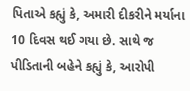પિતાએ કહ્યું કે, અમારી દીકરીને મર્યાના 10 દિવસ થઈ ગયા છે. સાથે જ પીડિતાની બહેને કહ્યું કે, આરોપી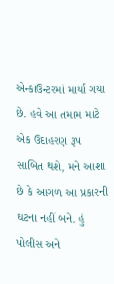એન્કાઉન્ટરમાં માર્યા ગયા છે. હવે આ તમામ માટે એક ઉદાહરણ રૂપ સાબિત થશે, મને આશા છે કે આગળ આ પ્રકારની ઘટના નહીં બને. હું પોલીસ અને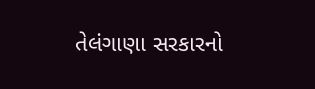તેલંગાણા સરકારનો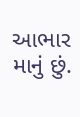આભાર માનું છું.